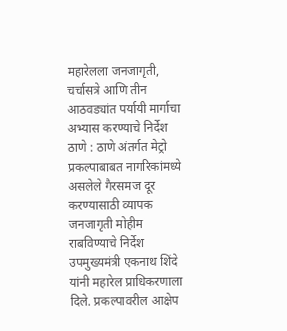महारेलला जनजागृती, चर्चासत्रे आणि तीन आठवड्यांत पर्यायी मार्गाचा अभ्यास करण्याचे निर्देश
ठाणे : ठाणे अंतर्गत मेट्रो प्रकल्पाबाबत नागरिकांमध्ये असलेले गैरसमज दूर करण्यासाठी व्यापक जनजागृती मोहीम राबविण्याचे निर्देश उपमुख्यमंत्री एकनाथ शिंदे यांनी महारेल प्राधिकरणाला दिले. प्रकल्पावरील आक्षेप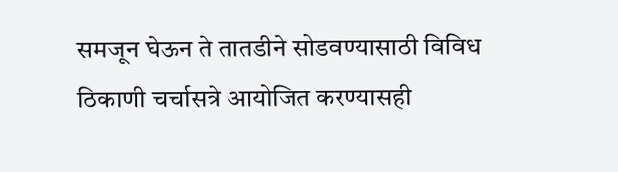समजून घेऊन ते तातडीने सोडवण्यासाठी विविध ठिकाणी चर्चासत्रे आयोजित करण्यासही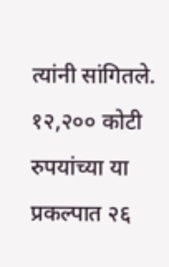त्यांनी सांगितले.
१२,२०० कोटी रुपयांच्या या प्रकल्पात २६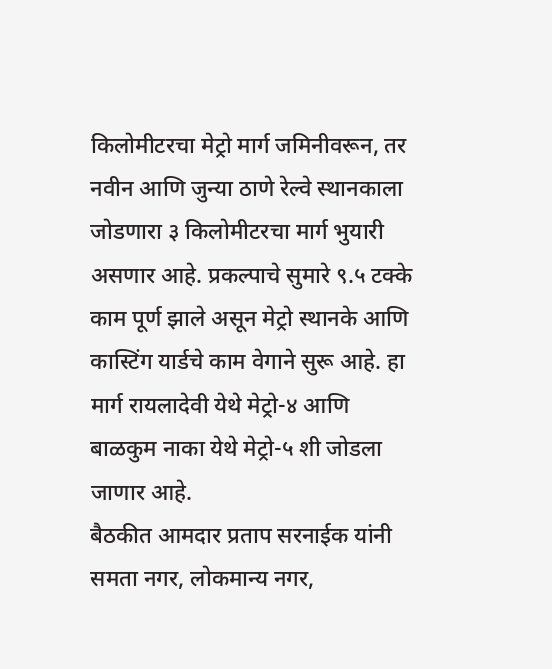किलोमीटरचा मेट्रो मार्ग जमिनीवरून, तर नवीन आणि जुन्या ठाणे रेल्वे स्थानकाला जोडणारा ३ किलोमीटरचा मार्ग भुयारी असणार आहे. प्रकल्पाचे सुमारे ९.५ टक्के काम पूर्ण झाले असून मेट्रो स्थानके आणि कास्टिंग यार्डचे काम वेगाने सुरू आहे. हा मार्ग रायलादेवी येथे मेट्रो-४ आणि बाळकुम नाका येथे मेट्रो-५ शी जोडला जाणार आहे.
बैठकीत आमदार प्रताप सरनाईक यांनी समता नगर, लोकमान्य नगर,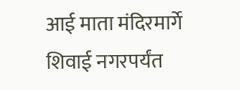आई माता मंदिरमार्गे शिवाई नगरपर्यंत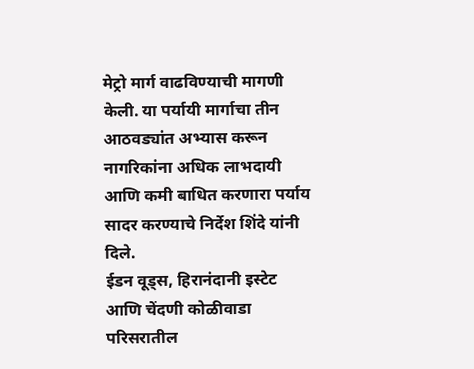मेट्रो मार्ग वाढविण्याची मागणी केली. या पर्यायी मार्गाचा तीन आठवड्यांत अभ्यास करून नागरिकांना अधिक लाभदायी आणि कमी बाधित करणारा पर्याय सादर करण्याचे निर्देश शिंदे यांनी दिले.
ईडन वूड्स, हिरानंदानी इस्टेट आणि चेंदणी कोळीवाडा परिसरातील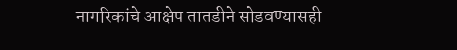नागरिकांचे आक्षेप तातडीने सोडवण्यासही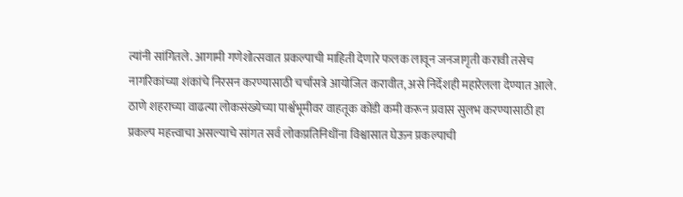त्यांनी सांगितले. आगामी गणेशोत्सवात प्रकल्पाची माहिती देणारे फलक लावून जनजागृती करावी तसेच नागरिकांच्या शंकांचे निरसन करण्यासाठी चर्चासत्रे आयोजित करावीत, असे निर्देशही महारेलला देण्यात आले.
ठाणे शहराच्या वाढत्या लोकसंख्येच्या पार्श्वभूमीवर वाहतूक कोंडी कमी करून प्रवास सुलभ करण्यासाठी हा प्रकल्प महत्त्वाचा असल्याचे सांगत सर्व लोकप्रतिनिधींना विश्वासात घेऊन प्रकल्पाची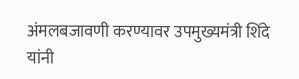अंमलबजावणी करण्यावर उपमुख्यमंत्री शिंदे यांनी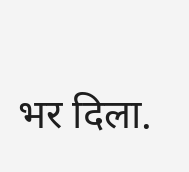भर दिला.